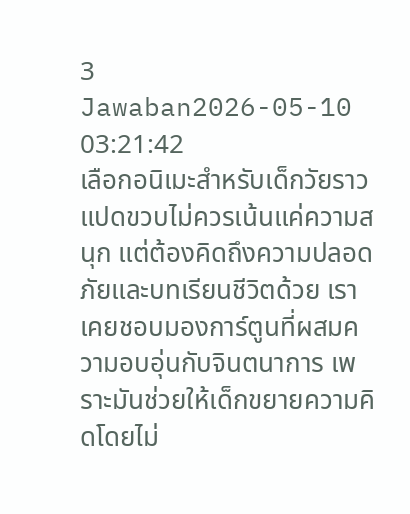3 Jawaban2026-05-10 03:21:42
เลือกอนิเมะสำหรับเด็กวัยราวแปดขวบไม่ควรเน้นแค่ความสนุก แต่ต้องคิดถึงความปลอดภัยและบทเรียนชีวิตด้วย เราเคยชอบมองการ์ตูนที่ผสมความอบอุ่นกับจินตนาการ เพราะมันช่วยให้เด็กขยายความคิดโดยไม่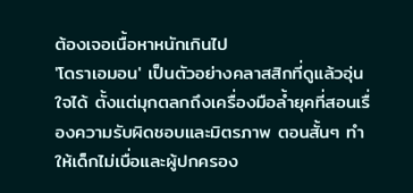ต้องเจอเนื้อหาหนักเกินไป
'โดราเอมอน' เป็นตัวอย่างคลาสสิกที่ดูแล้วอุ่นใจได้ ตั้งแต่มุกตลกถึงเครื่องมือล้ำยุคที่สอนเรื่องความรับผิดชอบและมิตรภาพ ตอนสั้นๆ ทำให้เด็กไม่เบื่อและผู้ปกครอง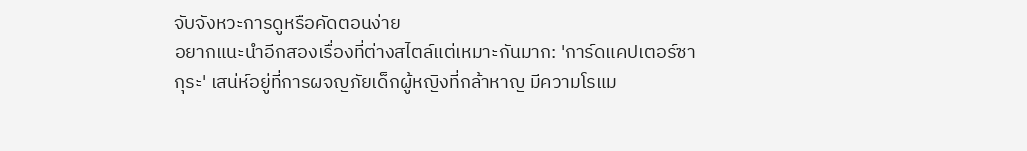จับจังหวะการดูหรือคัดตอนง่าย
อยากแนะนำอีกสองเรื่องที่ต่างสไตล์แต่เหมาะกันมาก: 'การ์ดแคปเตอร์ซากุระ' เสน่ห์อยู่ที่การผจญภัยเด็กผู้หญิงที่กล้าหาญ มีความโรแม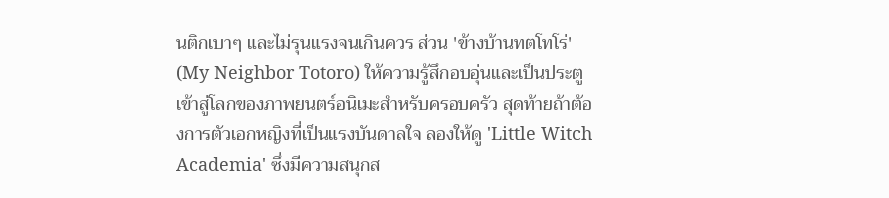นติกเบาๆ และไม่รุนแรงจนเกินควร ส่วน 'ข้างบ้านทตโทโร่' (My Neighbor Totoro) ให้ความรู้สึกอบอุ่นและเป็นประตูเข้าสู่โลกของภาพยนตร์อนิเมะสำหรับครอบครัว สุดท้ายถ้าต้องการตัวเอกหญิงที่เป็นแรงบันดาลใจ ลองให้ดู 'Little Witch Academia' ซึ่งมีความสนุกส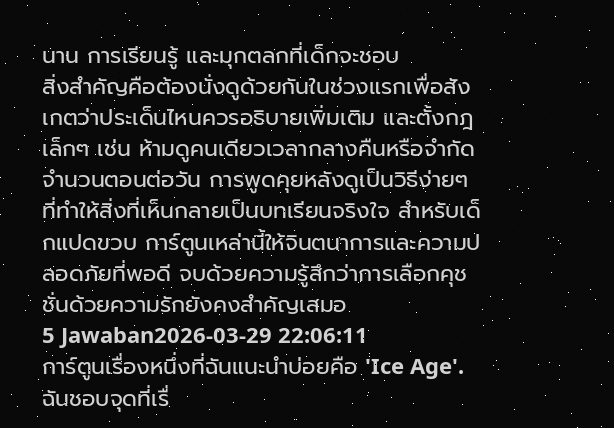นาน การเรียนรู้ และมุกตลกที่เด็กจะชอบ
สิ่งสำคัญคือต้องนั่งดูด้วยกันในช่วงแรกเพื่อสังเกตว่าประเด็นไหนควรอธิบายเพิ่มเติม และตั้งกฎเล็กๆ เช่น ห้ามดูคนเดียวเวลากลางคืนหรือจำกัดจำนวนตอนต่อวัน การพูดคุยหลังดูเป็นวิธีง่ายๆ ที่ทำให้สิ่งที่เห็นกลายเป็นบทเรียนจริงใจ สำหรับเด็กแปดขวบ การ์ตูนเหล่านี้ให้จินตนาการและความปลอดภัยที่พอดี จบด้วยความรู้สึกว่าการเลือกคุชชั่นด้วยความรักยังคงสำคัญเสมอ
5 Jawaban2026-03-29 22:06:11
การ์ตูนเรื่องหนึ่งที่ฉันแนะนำบ่อยคือ 'Ice Age'.
ฉันชอบจุดที่เรื่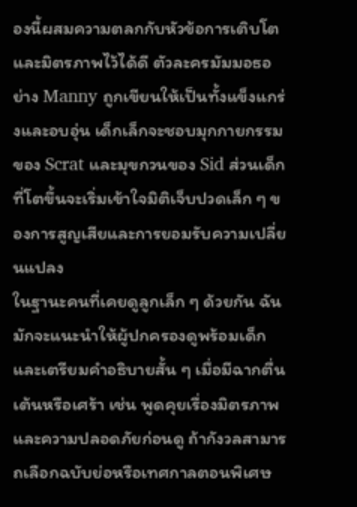องนี้ผสมความตลกกับหัวข้อการเติบโตและมิตรภาพไว้ได้ดี ตัวละครมัมมอธอย่าง Manny ถูกเขียนให้เป็นทั้งแข็งแกร่งและอบอุ่น เด็กเล็กจะชอบมุกกายกรรมของ Scrat และมุขกวนของ Sid ส่วนเด็กที่โตขึ้นจะเริ่มเข้าใจมิติเจ็บปวดเล็ก ๆ ของการสูญเสียและการยอมรับความเปลี่ยนแปลง
ในฐานะคนที่เคยดูลูกเล็ก ๆ ด้วยกัน ฉันมักจะแนะนำให้ผู้ปกครองดูพร้อมเด็กและเตรียมคำอธิบายสั้น ๆ เมื่อมีฉากตื่นเต้นหรือเศร้า เช่น พูดคุยเรื่องมิตรภาพและความปลอดภัยก่อนดู ถ้ากังวลสามารถเลือกฉบับย่อหรือเทศกาลตอนพิเศษ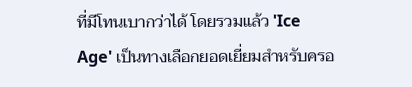ที่มีโทนเบากว่าได้ โดยรวมแล้ว 'Ice Age' เป็นทางเลือกยอดเยี่ยมสำหรับครอ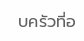บครัวที่อ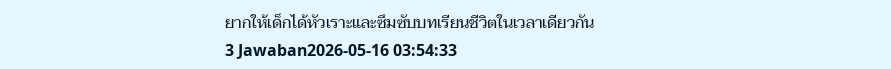ยากให้เด็กได้หัวเราะและซึมซับบทเรียนชีวิตในเวลาเดียวกัน
3 Jawaban2026-05-16 03:54:33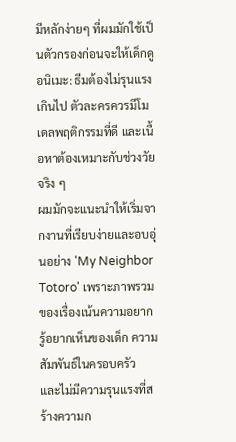มีหลักง่ายๆ ที่ผมมักใช้เป็นตัวกรองก่อนจะให้เด็กดูอนิเมะ: ธีมต้องไม่รุนแรงเกินไป ตัวละครควรมีโมเดลพฤติกรรมที่ดี และเนื้อหาต้องเหมาะกับช่วงวัยจริง ๆ
ผมมักจะแนะนำให้เริ่มจากงานที่เรียบง่ายและอบอุ่นอย่าง 'My Neighbor Totoro' เพราะภาพรวมของเรื่องเน้นความอยากรู้อยากเห็นของเด็ก ความสัมพันธ์ในครอบครัว และไม่มีความรุนแรงที่สร้างความก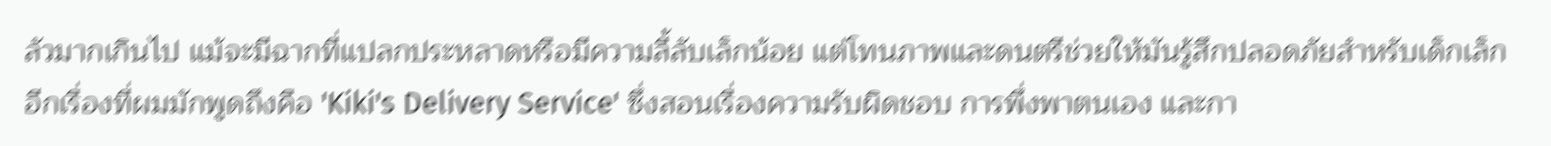ลัวมากเกินไป แม้จะมีฉากที่แปลกประหลาดหรือมีความลี้ลับเล็กน้อย แต่โทนภาพและดนตรีช่วยให้มันรู้สึกปลอดภัยสำหรับเด็กเล็ก อีกเรื่องที่ผมมักพูดถึงคือ 'Kiki's Delivery Service' ซึ่งสอนเรื่องความรับผิดชอบ การพึ่งพาตนเอง และกา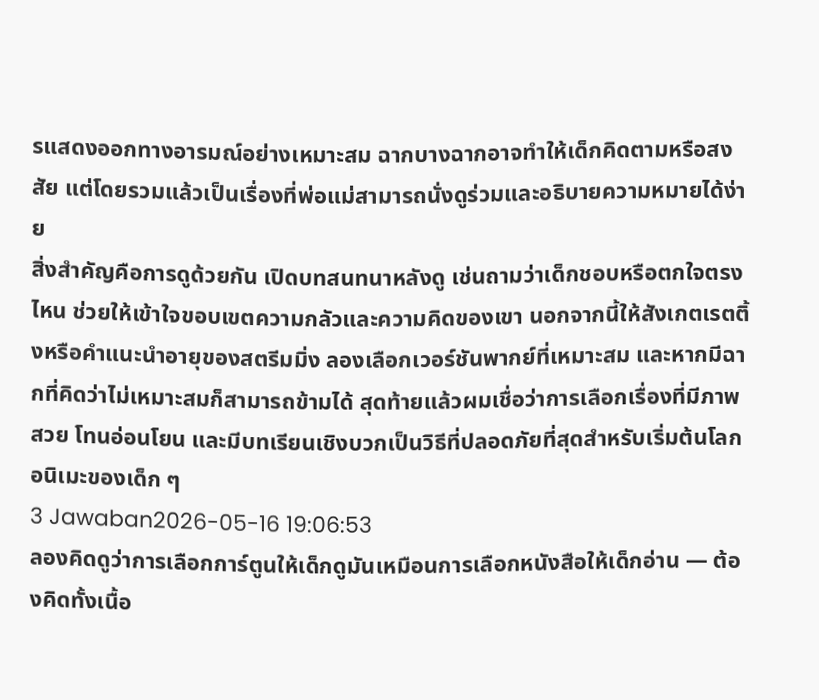รแสดงออกทางอารมณ์อย่างเหมาะสม ฉากบางฉากอาจทำให้เด็กคิดตามหรือสงสัย แต่โดยรวมแล้วเป็นเรื่องที่พ่อแม่สามารถนั่งดูร่วมและอธิบายความหมายได้ง่าย
สิ่งสำคัญคือการดูด้วยกัน เปิดบทสนทนาหลังดู เช่นถามว่าเด็กชอบหรือตกใจตรงไหน ช่วยให้เข้าใจขอบเขตความกลัวและความคิดของเขา นอกจากนี้ให้สังเกตเรตติ้งหรือคำแนะนำอายุของสตรีมมิ่ง ลองเลือกเวอร์ชันพากย์ที่เหมาะสม และหากมีฉากที่คิดว่าไม่เหมาะสมก็สามารถข้ามได้ สุดท้ายแล้วผมเชื่อว่าการเลือกเรื่องที่มีภาพสวย โทนอ่อนโยน และมีบทเรียนเชิงบวกเป็นวิธีที่ปลอดภัยที่สุดสำหรับเริ่มต้นโลกอนิเมะของเด็ก ๆ
3 Jawaban2026-05-16 19:06:53
ลองคิดดูว่าการเลือกการ์ตูนให้เด็กดูมันเหมือนการเลือกหนังสือให้เด็กอ่าน — ต้องคิดทั้งเนื้อ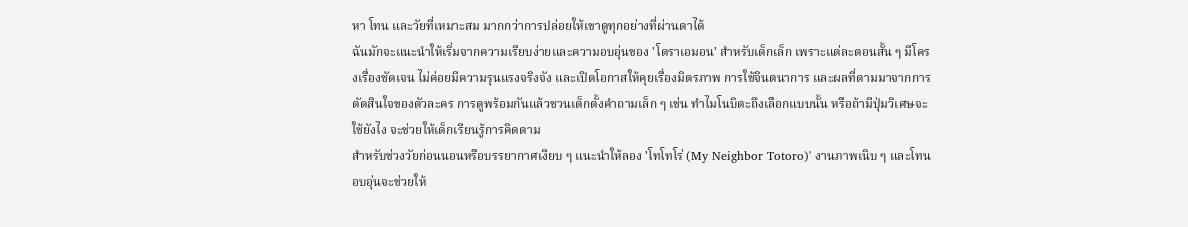หา โทน และวัยที่เหมาะสม มากกว่าการปล่อยให้เขาดูทุกอย่างที่ผ่านตาได้
ฉันมักจะแนะนำให้เริ่มจากความเรียบง่ายและความอบอุ่นของ 'โดราเอมอน' สำหรับเด็กเล็ก เพราะแต่ละตอนสั้น ๆ มีโครงเรื่องชัดเจน ไม่ค่อยมีความรุนแรงจริงจัง และเปิดโอกาสให้คุยเรื่องมิตรภาพ การใช้จินตนาการ และผลที่ตามมาจากการตัดสินใจของตัวละคร การดูพร้อมกันแล้วชวนเด็กตั้งคำถามเล็ก ๆ เช่น ทำไมโนบิตะถึงเลือกแบบนั้น หรือถ้ามีปุ่มวิเศษจะใช้ยังไง จะช่วยให้เด็กเรียนรู้การคิดตาม
สำหรับช่วงวัยก่อนนอนหรือบรรยากาศเงียบ ๆ แนะนำให้ลอง 'โทโทโร่ (My Neighbor Totoro)' งานภาพเนิบ ๆ และโทนอบอุ่นจะช่วยให้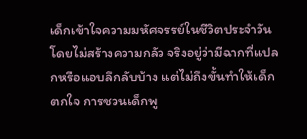เด็กเข้าใจความมหัศจรรย์ในชีวิตประจำวันโดยไม่สร้างความกลัว จริงอยู่ว่ามีฉากที่แปลกหรือแอบลึกลับบ้าง แต่ไม่ถึงขั้นทำให้เด็กตกใจ การชวนเด็กพู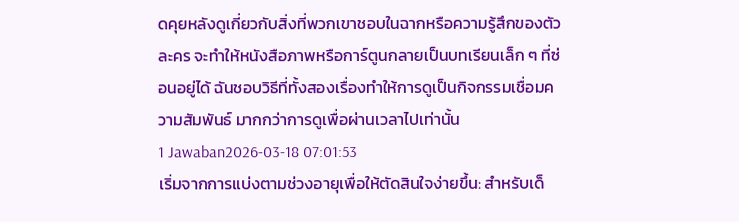ดคุยหลังดูเกี่ยวกับสิ่งที่พวกเขาชอบในฉากหรือความรู้สึกของตัวละคร จะทำให้หนังสือภาพหรือการ์ตูนกลายเป็นบทเรียนเล็ก ๆ ที่ซ่อนอยู่ได้ ฉันชอบวิธีที่ทั้งสองเรื่องทำให้การดูเป็นกิจกรรมเชื่อมความสัมพันธ์ มากกว่าการดูเพื่อผ่านเวลาไปเท่านั้น
1 Jawaban2026-03-18 07:01:53
เริ่มจากการแบ่งตามช่วงอายุเพื่อให้ตัดสินใจง่ายขึ้น: สำหรับเด็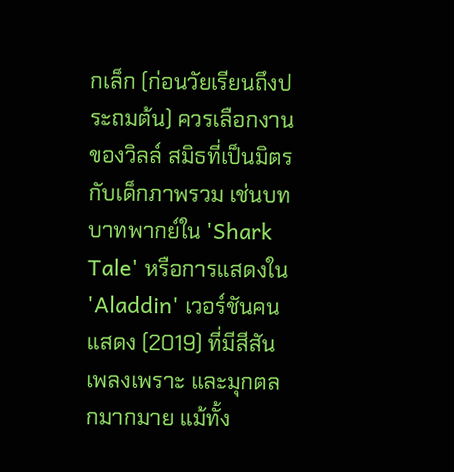กเล็ก (ก่อนวัยเรียนถึงประถมต้น) ควรเลือกงานของวิลล์ สมิธที่เป็นมิตรกับเด็กภาพรวม เช่นบทบาทพากย์ใน 'Shark Tale' หรือการแสดงใน 'Aladdin' เวอร์ชันคนแสดง (2019) ที่มีสีสัน เพลงเพราะ และมุกตลกมากมาย แม้ทั้ง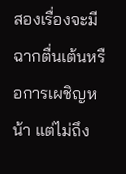สองเรื่องจะมีฉากตื่นเต้นหรือการเผชิญหน้า แต่ไม่ถึง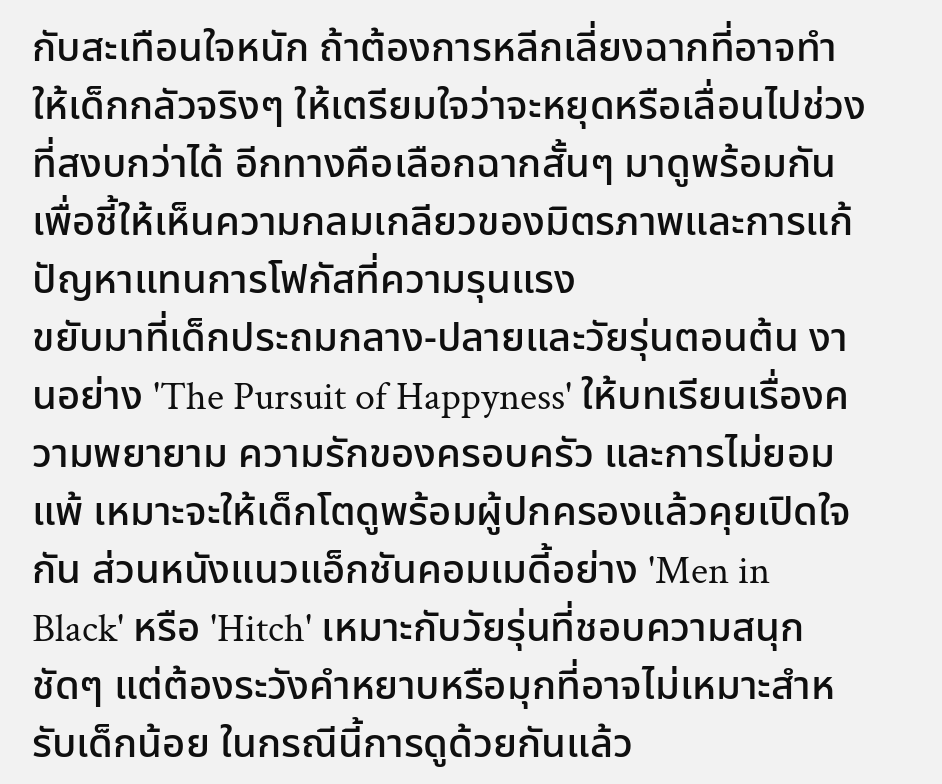กับสะเทือนใจหนัก ถ้าต้องการหลีกเลี่ยงฉากที่อาจทำให้เด็กกลัวจริงๆ ให้เตรียมใจว่าจะหยุดหรือเลื่อนไปช่วงที่สงบกว่าได้ อีกทางคือเลือกฉากสั้นๆ มาดูพร้อมกันเพื่อชี้ให้เห็นความกลมเกลียวของมิตรภาพและการแก้ปัญหาแทนการโฟกัสที่ความรุนแรง
ขยับมาที่เด็กประถมกลาง-ปลายและวัยรุ่นตอนต้น งานอย่าง 'The Pursuit of Happyness' ให้บทเรียนเรื่องความพยายาม ความรักของครอบครัว และการไม่ยอมแพ้ เหมาะจะให้เด็กโตดูพร้อมผู้ปกครองแล้วคุยเปิดใจกัน ส่วนหนังแนวแอ็กชันคอมเมดี้อย่าง 'Men in Black' หรือ 'Hitch' เหมาะกับวัยรุ่นที่ชอบความสนุกชัดๆ แต่ต้องระวังคำหยาบหรือมุกที่อาจไม่เหมาะสำหรับเด็กน้อย ในกรณีนี้การดูด้วยกันแล้ว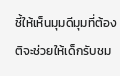ชี้ให้เห็นมุมดีมุมที่ต้องติจะช่วยให้เด็กรับชม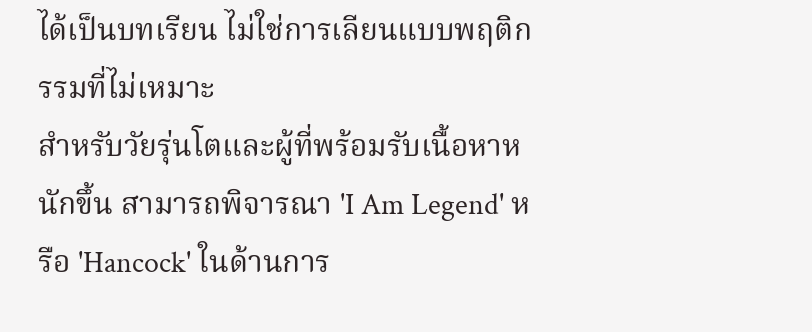ได้เป็นบทเรียน ไม่ใช่การเลียนแบบพฤติกรรมที่ไม่เหมาะ
สำหรับวัยรุ่นโตและผู้ที่พร้อมรับเนื้อหาหนักขึ้น สามารถพิจารณา 'I Am Legend' หรือ 'Hancock' ในด้านการ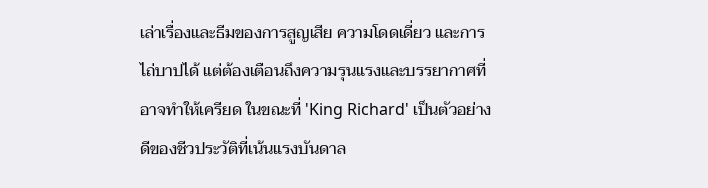เล่าเรื่องและธีมของการสูญเสีย ความโดดเดี่ยว และการไถ่บาปได้ แต่ต้องเตือนถึงความรุนแรงและบรรยากาศที่อาจทำให้เครียด ในขณะที่ 'King Richard' เป็นตัวอย่างดีของชีวประวัติที่เน้นแรงบันดาล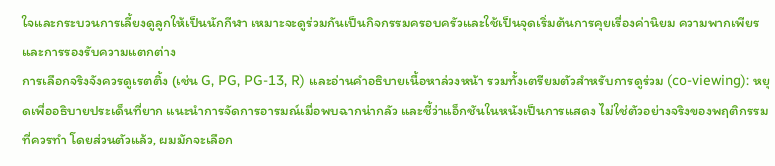ใจและกระบวนการเลี้ยงดูลูกให้เป็นนักกีฬา เหมาะจะดูร่วมกันเป็นกิจกรรมครอบครัวและใช้เป็นจุดเริ่มต้นการคุยเรื่องค่านิยม ความพากเพียร และการรองรับความแตกต่าง
การเลือกจริงจังควรดูเรตติ้ง (เช่น G, PG, PG-13, R) และอ่านคำอธิบายเนื้อหาล่วงหน้า รวมทั้งเตรียมตัวสำหรับการดูร่วม (co-viewing): หยุดเพื่ออธิบายประเด็นที่ยาก แนะนำการจัดการอารมณ์เมื่อพบฉากน่ากลัว และชี้ว่าแอ็กชันในหนังเป็นการแสดง ไม่ใช่ตัวอย่างจริงของพฤติกรรมที่ควรทำ โดยส่วนตัวแล้ว, ผมมักจะเลือก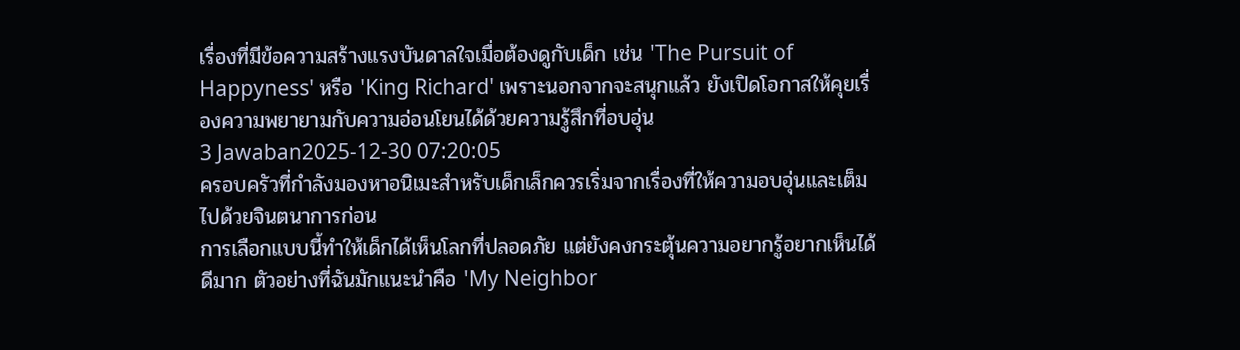เรื่องที่มีข้อความสร้างแรงบันดาลใจเมื่อต้องดูกับเด็ก เช่น 'The Pursuit of Happyness' หรือ 'King Richard' เพราะนอกจากจะสนุกแล้ว ยังเปิดโอกาสให้คุยเรื่องความพยายามกับความอ่อนโยนได้ด้วยความรู้สึกที่อบอุ่น
3 Jawaban2025-12-30 07:20:05
ครอบครัวที่กำลังมองหาอนิเมะสำหรับเด็กเล็กควรเริ่มจากเรื่องที่ให้ความอบอุ่นและเต็มไปด้วยจินตนาการก่อน
การเลือกแบบนี้ทำให้เด็กได้เห็นโลกที่ปลอดภัย แต่ยังคงกระตุ้นความอยากรู้อยากเห็นได้ดีมาก ตัวอย่างที่ฉันมักแนะนำคือ 'My Neighbor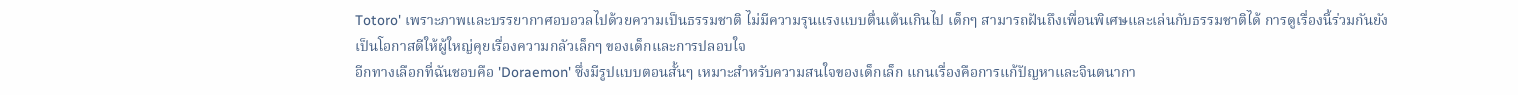Totoro' เพราะภาพและบรรยากาศอบอวลไปด้วยความเป็นธรรมชาติ ไม่มีความรุนแรงแบบตื่นเต้นเกินไป เด็กๆ สามารถฝันถึงเพื่อนพิเศษและเล่นกับธรรมชาติได้ การดูเรื่องนี้ร่วมกันยังเป็นโอกาสดีให้ผู้ใหญ่คุยเรื่องความกลัวเล็กๆ ของเด็กและการปลอบใจ
อีกทางเลือกที่ฉันชอบคือ 'Doraemon' ซึ่งมีรูปแบบตอนสั้นๆ เหมาะสำหรับความสนใจของเด็กเล็ก แกนเรื่องคือการแก้ปัญหาและจินตนากา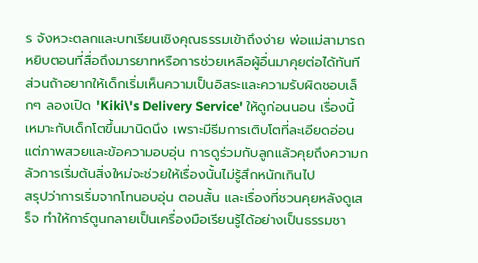ร จังหวะตลกและบทเรียนเชิงคุณธรรมเข้าถึงง่าย พ่อแม่สามารถหยิบตอนที่สื่อถึงมารยาทหรือการช่วยเหลือผู้อื่นมาคุยต่อได้ทันที ส่วนถ้าอยากให้เด็กเริ่มเห็นความเป็นอิสระและความรับผิดชอบเล็กๆ ลองเปิด 'Kiki\'s Delivery Service' ให้ดูก่อนนอน เรื่องนี้เหมาะกับเด็กโตขึ้นมานิดนึง เพราะมีธีมการเติบโตที่ละเอียดอ่อน แต่ภาพสวยและข้อความอบอุ่น การดูร่วมกับลูกแล้วคุยถึงความกลัวการเริ่มต้นสิ่งใหม่จะช่วยให้เรื่องนั้นไม่รู้สึกหนักเกินไป
สรุปว่าการเริ่มจากโทนอบอุ่น ตอนสั้น และเรื่องที่ชวนคุยหลังดูเสร็จ ทำให้การ์ตูนกลายเป็นเครื่องมือเรียนรู้ได้อย่างเป็นธรรมชา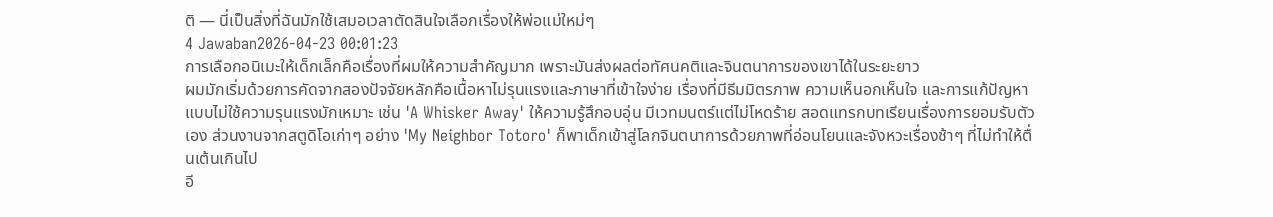ติ — นี่เป็นสิ่งที่ฉันมักใช้เสมอเวลาตัดสินใจเลือกเรื่องให้พ่อแม่ใหม่ๆ
4 Jawaban2026-04-23 00:01:23
การเลือกอนิเมะให้เด็กเล็กคือเรื่องที่ผมให้ความสำคัญมาก เพราะมันส่งผลต่อทัศนคติและจินตนาการของเขาได้ในระยะยาว
ผมมักเริ่มด้วยการคัดจากสองปัจจัยหลักคือเนื้อหาไม่รุนแรงและภาษาที่เข้าใจง่าย เรื่องที่มีธีมมิตรภาพ ความเห็นอกเห็นใจ และการแก้ปัญหาแบบไม่ใช้ความรุนแรงมักเหมาะ เช่น 'A Whisker Away' ให้ความรู้สึกอบอุ่น มีเวทมนตร์แต่ไม่โหดร้าย สอดแทรกบทเรียนเรื่องการยอมรับตัวเอง ส่วนงานจากสตูดิโอเก่าๆ อย่าง 'My Neighbor Totoro' ก็พาเด็กเข้าสู่โลกจินตนาการด้วยภาพที่อ่อนโยนและจังหวะเรื่องช้าๆ ที่ไม่ทำให้ตื่นเต้นเกินไป
อี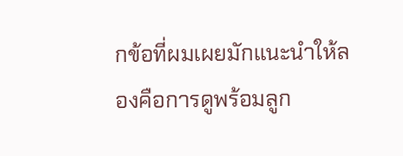กข้อที่ผมเผยมักแนะนำให้ลองคือการดูพร้อมลูก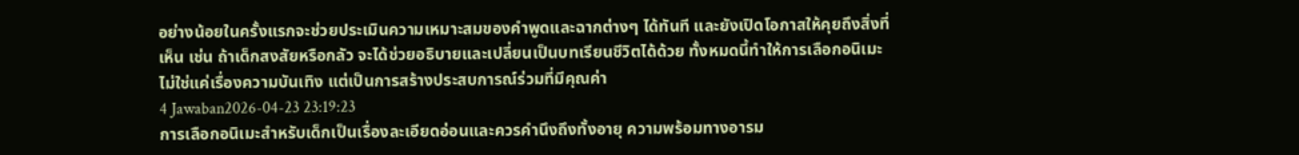อย่างน้อยในครั้งแรกจะช่วยประเมินความเหมาะสมของคำพูดและฉากต่างๆ ได้ทันที และยังเปิดโอกาสให้คุยถึงสิ่งที่เห็น เช่น ถ้าเด็กสงสัยหรือกลัว จะได้ช่วยอธิบายและเปลี่ยนเป็นบทเรียนชีวิตได้ด้วย ทั้งหมดนี้ทำให้การเลือกอนิเมะไม่ใช่แค่เรื่องความบันเทิง แต่เป็นการสร้างประสบการณ์ร่วมที่มีคุณค่า
4 Jawaban2026-04-23 23:19:23
การเลือกอนิเมะสำหรับเด็กเป็นเรื่องละเอียดอ่อนและควรคำนึงถึงทั้งอายุ ความพร้อมทางอารม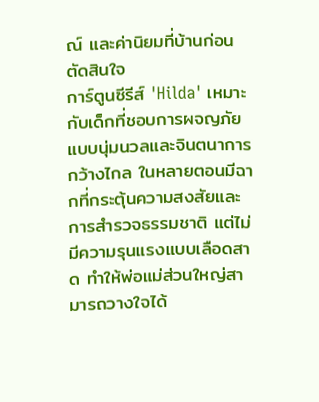ณ์ และค่านิยมที่บ้านก่อนตัดสินใจ
การ์ตูนซีรีส์ 'Hilda' เหมาะกับเด็กที่ชอบการผจญภัยแบบนุ่มนวลและจินตนาการกว้างไกล ในหลายตอนมีฉากที่กระตุ้นความสงสัยและการสำรวจธรรมชาติ แต่ไม่มีความรุนแรงแบบเลือดสาด ทำให้พ่อแม่ส่วนใหญ่สามารถวางใจได้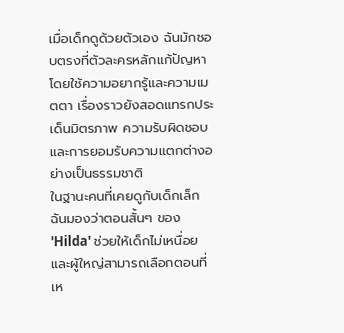เมื่อเด็กดูด้วยตัวเอง ฉันมักชอบตรงที่ตัวละครหลักแก้ปัญหาโดยใช้ความอยากรู้และความเมตตา เรื่องราวยังสอดแทรกประเด็นมิตรภาพ ความรับผิดชอบ และการยอมรับความแตกต่างอย่างเป็นธรรมชาติ
ในฐานะคนที่เคยดูกับเด็กเล็ก ฉันมองว่าตอนสั้นๆ ของ 'Hilda' ช่วยให้เด็กไม่เหนื่อยและผู้ใหญ่สามารถเลือกตอนที่เห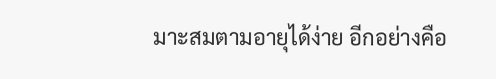มาะสมตามอายุได้ง่าย อีกอย่างคือ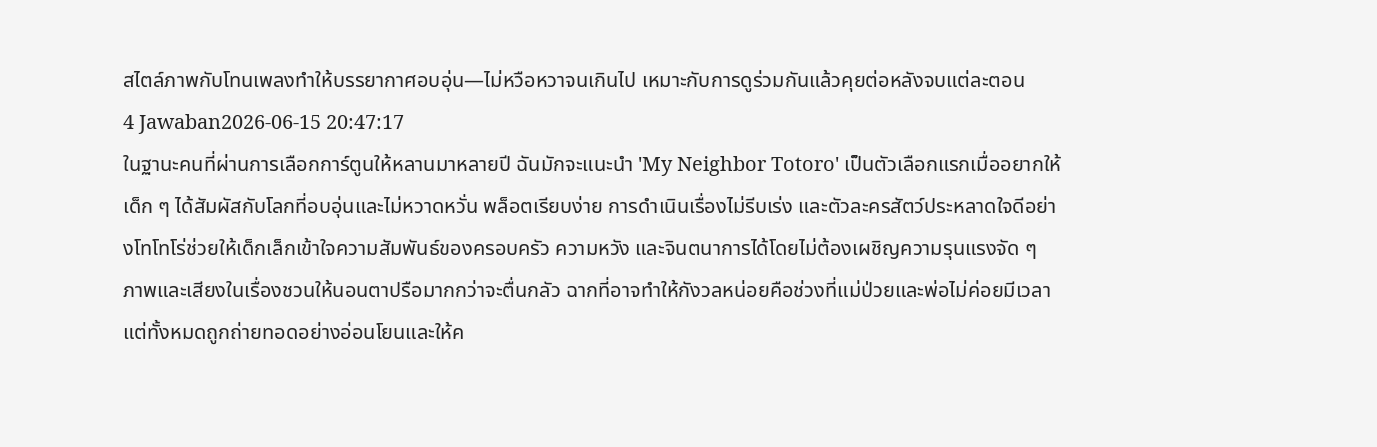สไตล์ภาพกับโทนเพลงทำให้บรรยากาศอบอุ่น—ไม่หวือหวาจนเกินไป เหมาะกับการดูร่วมกันแล้วคุยต่อหลังจบแต่ละตอน
4 Jawaban2026-06-15 20:47:17
ในฐานะคนที่ผ่านการเลือกการ์ตูนให้หลานมาหลายปี ฉันมักจะแนะนำ 'My Neighbor Totoro' เป็นตัวเลือกแรกเมื่ออยากให้เด็ก ๆ ได้สัมผัสกับโลกที่อบอุ่นและไม่หวาดหวั่น พล็อตเรียบง่าย การดำเนินเรื่องไม่รีบเร่ง และตัวละครสัตว์ประหลาดใจดีอย่างโทโทโร่ช่วยให้เด็กเล็กเข้าใจความสัมพันธ์ของครอบครัว ความหวัง และจินตนาการได้โดยไม่ต้องเผชิญความรุนแรงจัด ๆ
ภาพและเสียงในเรื่องชวนให้นอนตาปรือมากกว่าจะตื่นกลัว ฉากที่อาจทำให้กังวลหน่อยคือช่วงที่แม่ป่วยและพ่อไม่ค่อยมีเวลา แต่ทั้งหมดถูกถ่ายทอดอย่างอ่อนโยนและให้ค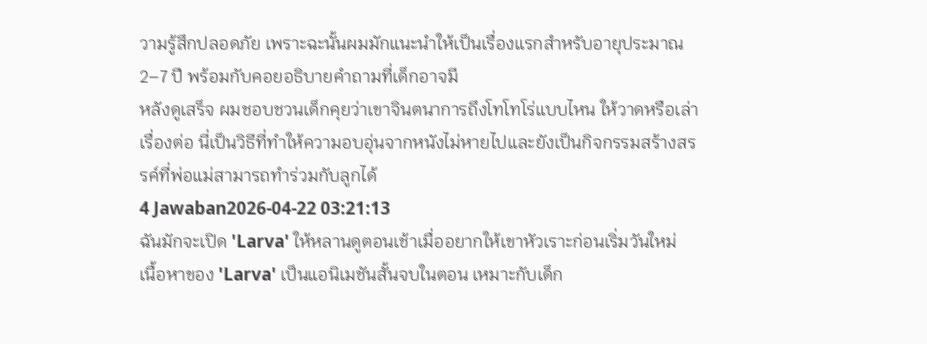วามรู้สึกปลอดภัย เพราะฉะนั้นผมมักแนะนำให้เป็นเรื่องแรกสำหรับอายุประมาณ 2–7 ปี พร้อมกับคอยอธิบายคำถามที่เด็กอาจมี
หลังดูเสร็จ ผมชอบชวนเด็กคุยว่าเขาจินตนาการถึงโทโทโร่แบบไหน ให้วาดหรือเล่าเรื่องต่อ นี่เป็นวิธีที่ทำให้ความอบอุ่นจากหนังไม่หายไปและยังเป็นกิจกรรมสร้างสรรค์ที่พ่อแม่สามารถทำร่วมกับลูกได้
4 Jawaban2026-04-22 03:21:13
ฉันมักจะเปิด 'Larva' ให้หลานดูตอนเช้าเมื่ออยากให้เขาหัวเราะก่อนเริ่มวันใหม่
เนื้อหาของ 'Larva' เป็นแอนิเมชันสั้นจบในตอน เหมาะกับเด็ก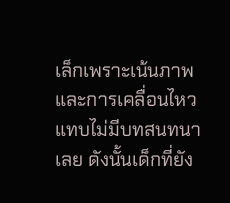เล็กเพราะเน้นภาพและการเคลื่อนไหว แทบไม่มีบทสนทนาเลย ดังนั้นเด็กที่ยัง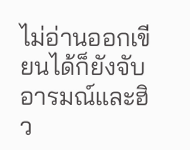ไม่อ่านออกเขียนได้ก็ยังจับอารมณ์และฮิว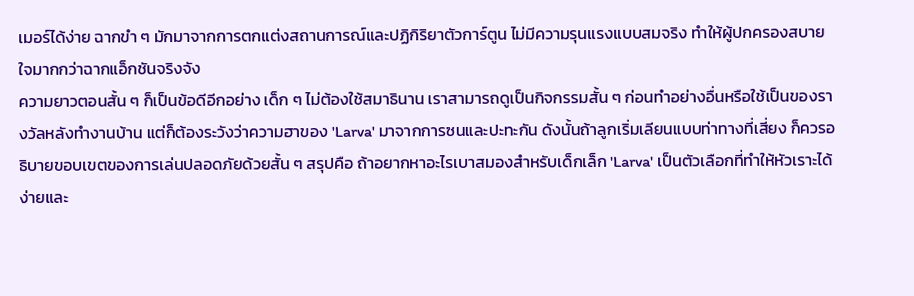เมอร์ได้ง่าย ฉากขำ ๆ มักมาจากการตกแต่งสถานการณ์และปฏิกิริยาตัวการ์ตูน ไม่มีความรุนแรงแบบสมจริง ทำให้ผู้ปกครองสบายใจมากกว่าฉากแอ็กชันจริงจัง
ความยาวตอนสั้น ๆ ก็เป็นข้อดีอีกอย่าง เด็ก ๆ ไม่ต้องใช้สมาธินาน เราสามารถดูเป็นกิจกรรมสั้น ๆ ก่อนทำอย่างอื่นหรือใช้เป็นของรางวัลหลังทำงานบ้าน แต่ก็ต้องระวังว่าความฮาของ 'Larva' มาจากการซนและปะทะกัน ดังนั้นถ้าลูกเริ่มเลียนแบบท่าทางที่เสี่ยง ก็ควรอธิบายขอบเขตของการเล่นปลอดภัยด้วยสั้น ๆ สรุปคือ ถ้าอยากหาอะไรเบาสมองสำหรับเด็กเล็ก 'Larva' เป็นตัวเลือกที่ทำให้หัวเราะได้ง่ายและ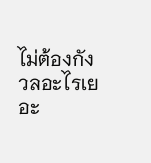ไม่ต้องกังวลอะไรเยอะ